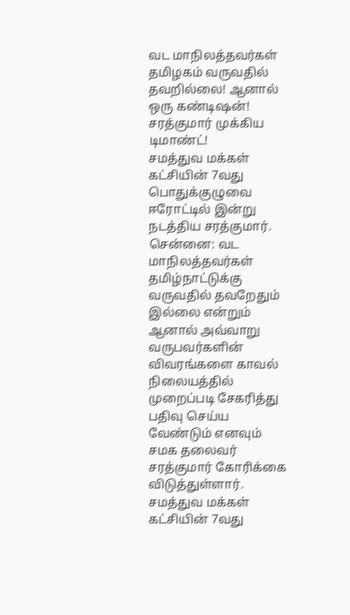வட மாநிலத்தவர்கள் தமிழகம் வருவதில் தவறில்லை! ஆனால் ஒரு கண்டிஷன்! சரத்குமார் முக்கிய டிமாண்ட்!
சமத்துவ மக்கள் கட்சியின் 7வது பொதுக்குழுவை ஈரோட்டில் இன்று நடத்திய சரத்குமார்.
சென்னை: வட மாநிலத்தவர்கள் தமிழ்நாட்டுக்கு வருவதில் தவறேதும் இல்லை என்றும் ஆனால் அவ்வாறு வருபவர்களின் விவரங்களை காவல் நிலையத்தில் முறைப்படி சேகரித்து பதிவு செய்ய வேண்டும் எனவும் சமக தலைவர் சரத்குமார் கோரிக்கை விடுத்துள்ளார்.
சமத்துவ மக்கள் கட்சியின் 7வது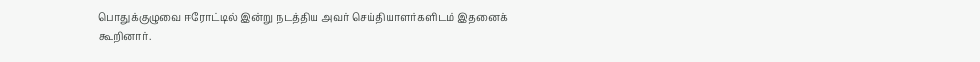பொதுக்குழுவை ஈரோட்டில் இன்று நடத்திய அவர் செய்தியாளர்களிடம் இதனைக் கூறினார்.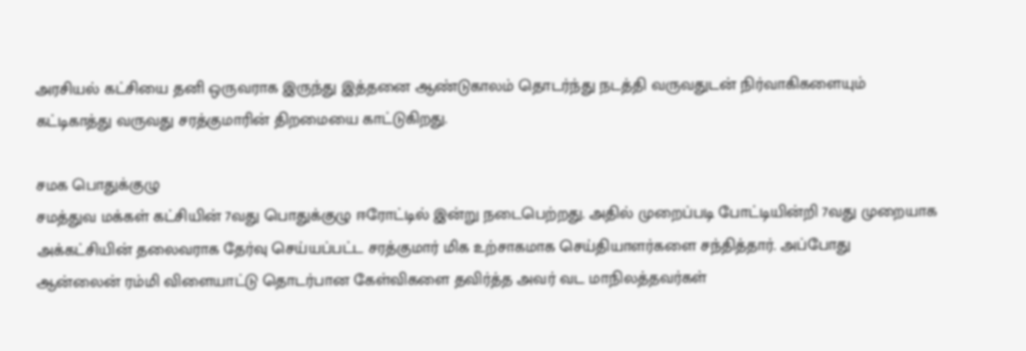அரசியல் கட்சியை தனி ஒருவராக இருந்து இத்தனை ஆண்டுகாலம் தொடர்ந்து நடத்தி வருவதுடன் நிர்வாகிகளையும் கட்டிகாத்து வருவது சரத்குமாரின் திறமையை காட்டுகிறது.

சமக பொதுக்குழு
சமத்துவ மக்கள் கட்சியின் 7வது பொதுக்குழு ஈரோட்டில் இன்று நடைபெற்றது. அதில் முறைப்படி போட்டியின்றி 7வது முறையாக அக்கட்சியின் தலைவராக தேர்வு செய்யப்பட்ட சரத்குமார் மிக உற்சாகமாக செய்தியாளர்களை சந்தித்தார். அப்போது ஆன்லைன் ரம்மி விளையாட்டு தொடர்பான கேள்விகளை தவிர்த்த அவர் வட மாநிலத்தவர்கள்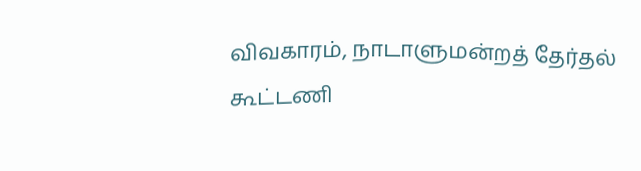விவகாரம், நாடாளுமன்றத் தேர்தல் கூட்டணி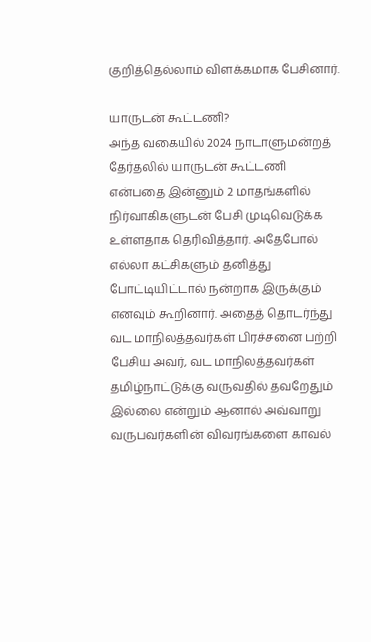குறித்தெல்லாம் விளக்கமாக பேசினார்.

யாருடன் கூட்டணி?
அந்த வகையில் 2024 நாடாளுமன்றத் தேர்தலில் யாருடன் கூட்டணி என்பதை இன்னும் 2 மாதங்களில் நிர்வாகிகளுடன் பேசி முடிவெடுக்க உள்ளதாக தெரிவித்தார். அதேபோல் எல்லா கட்சிகளும் தனித்து போட்டியிட்டால் நன்றாக இருக்கும் எனவும் கூறினார். அதைத் தொடர்ந்து வட மாநிலத்தவர்கள் பிரச்சனை பற்றி பேசிய அவர், வட மாநிலத்தவர்கள் தமிழ்நாட்டுக்கு வருவதில் தவறேதும் இல்லை என்றும் ஆனால் அவ்வாறு வருபவர்களின் விவரங்களை காவல்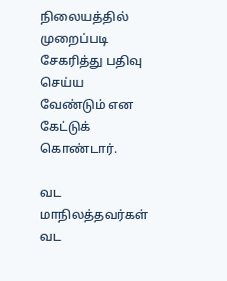நிலையத்தில் முறைப்படி சேகரித்து பதிவு செய்ய வேண்டும் என கேட்டுக் கொண்டார்.

வட மாநிலத்தவர்கள்
வட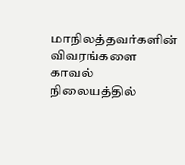மாநிலத்தவர்களின் விவரங்களை காவல் நிலையத்தில்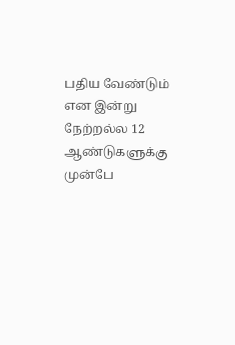பதிய வேண்டும் என இன்று நேற்றல்ல 12 ஆண்டுகளுக்கு முன்பே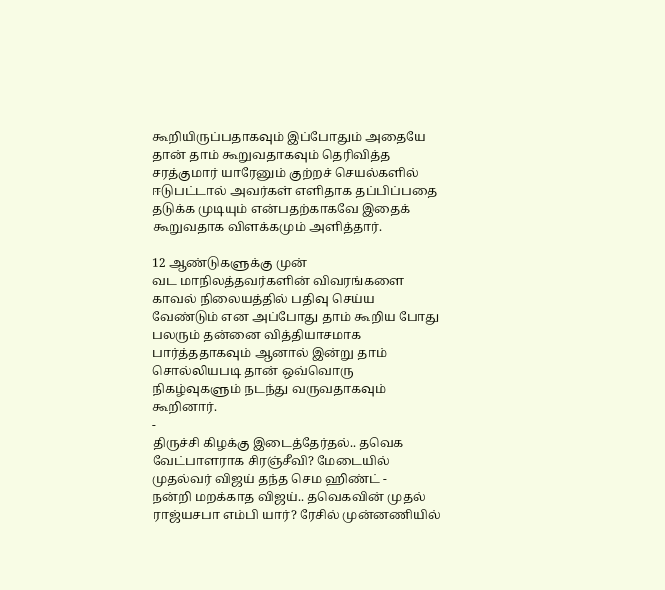கூறியிருப்பதாகவும் இப்போதும் அதையே தான் தாம் கூறுவதாகவும் தெரிவித்த சரத்குமார் யாரேனும் குற்றச் செயல்களில் ஈடுபட்டால் அவர்கள் எளிதாக தப்பிப்பதை தடுக்க முடியும் என்பதற்காகவே இதைக் கூறுவதாக விளக்கமும் அளித்தார்.

12 ஆண்டுகளுக்கு முன்
வட மாநிலத்தவர்களின் விவரங்களை காவல் நிலையத்தில் பதிவு செய்ய வேண்டும் என அப்போது தாம் கூறிய போது பலரும் தன்னை வித்தியாசமாக பார்த்ததாகவும் ஆனால் இன்று தாம் சொல்லியபடி தான் ஒவ்வொரு நிகழ்வுகளும் நடந்து வருவதாகவும் கூறினார்.
-
திருச்சி கிழக்கு இடைத்தேர்தல்.. தவெக வேட்பாளராக சிரஞ்சீவி? மேடையில் முதல்வர் விஜய் தந்த செம ஹிண்ட் -
நன்றி மறக்காத விஜய்.. தவெகவின் முதல் ராஜ்யசபா எம்பி யார்? ரேசில் முன்னணியில்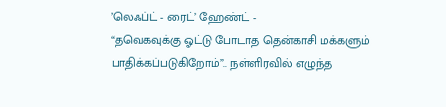’லெஃப்ட் - ரைட்’ ஹேண்ட் -
“தவெகவுக்கு ஓட்டு போடாத தென்காசி மக்களும் பாதிக்கப்படுகிறோம்”.. நள்ளிரவில் எழுந்த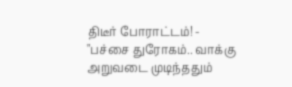திடீர் போராட்டம்! -
"பச்சை துரோகம்.. வாக்கு அறுவடை முடிந்ததும்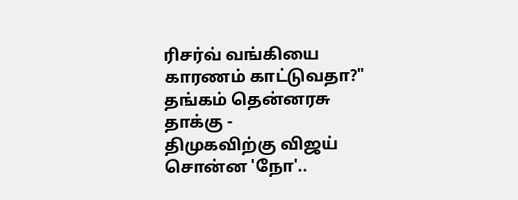ரிசர்வ் வங்கியை காரணம் காட்டுவதா?" தங்கம் தென்னரசு தாக்கு -
திமுகவிற்கு விஜய் சொன்ன 'நோ'..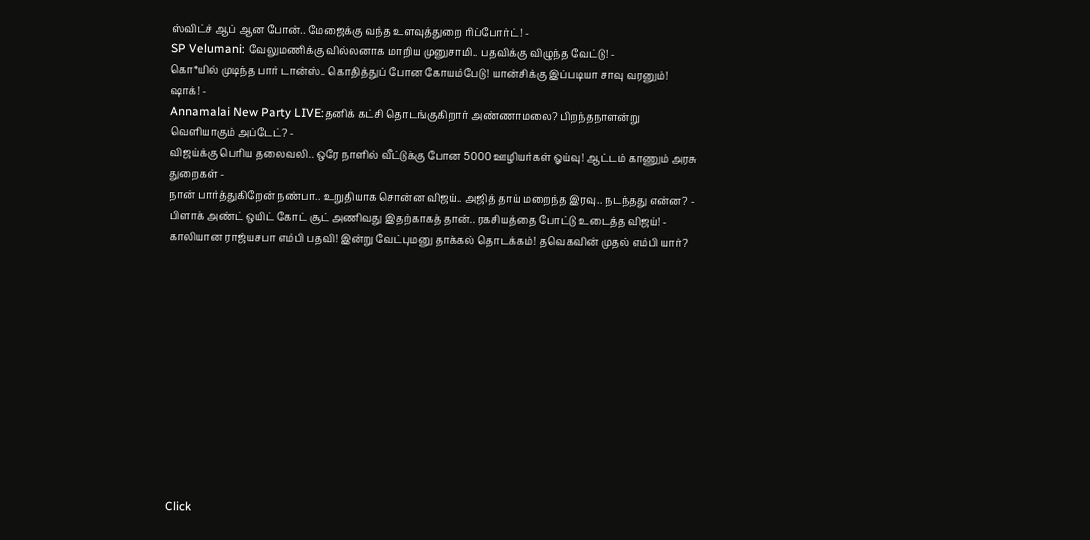ஸ்விட்ச் ஆப் ஆன போன்.. மேஜைக்கு வந்த உளவுத்துறை ரிப்போர்ட்! -
SP Velumani: வேலுமணிக்கு வில்லனாக மாறிய முனுசாமி.. பதவிக்கு விழுந்த வேட்டு! -
கொ*யில் முடிந்த பார் டான்ஸ்.. கொதித்துப் போன கோயம்பேடு! யான்சிக்கு இப்படியா சாவு வரனும்! ஷாக்! -
Annamalai New Party LIVE:தனிக் கட்சி தொடங்குகிறார் அண்ணாமலை? பிறந்தநாளன்று வெளியாகும் அப்டேட்? -
விஜய்க்கு பெரிய தலைவலி.. ஒரே நாளில் வீட்டுக்கு போன 5000 ஊழியர்கள் ஓய்வு! ஆட்டம் காணும் அரசு துறைகள் -
நான் பார்த்துகிறேன் நண்பா.. உறுதியாக சொன்ன விஜய்.. அஜித் தாய் மறைந்த இரவு.. நடந்தது என்ன? -
பிளாக் அண்ட் ஒயிட் கோட் சூட் அணிவது இதற்காகத் தான்.. ரகசியத்தை போட்டு உடைத்த விஜய்! -
காலியான ராஜ்யசபா எம்பி பதவி! இன்று வேட்புமனு தாக்கல் தொடக்கம்! தவெகவின் முதல் எம்பி யார்?












Click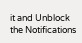it and Unblock the Notifications